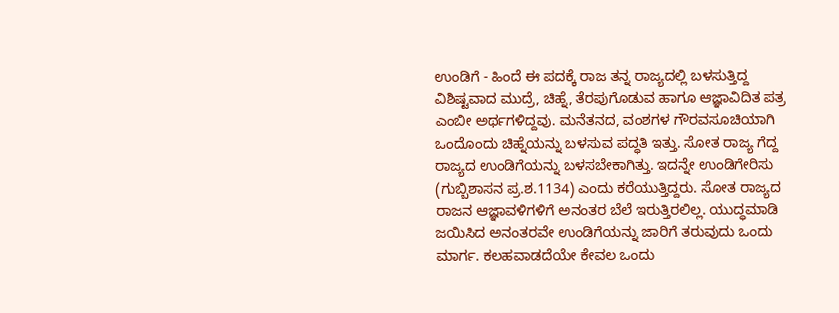ಉಂಡಿಗೆ - ಹಿಂದೆ ಈ ಪದಕ್ಕೆ ರಾಜ ತನ್ನ ರಾಜ್ಯದಲ್ಲಿ ಬಳಸುತ್ತಿದ್ದ ವಿಶಿಷ್ಟವಾದ ಮುದ್ರೆ, ಚಿಹ್ನೆ, ತೆರಪುಗೊಡುವ ಹಾಗೂ ಆಜ್ಞಾವಿದಿತ ಪತ್ರ ಎಂಬೀ ಅರ್ಥಗಳಿದ್ದವು. ಮನೆತನದ, ವಂಶಗಳ ಗೌರವಸೂಚಿಯಾಗಿ ಒಂದೊಂದು ಚಿಹ್ನೆಯನ್ನು ಬಳಸುವ ಪದ್ಧತಿ ಇತ್ತು. ಸೋತ ರಾಜ್ಯ ಗೆದ್ದ ರಾಜ್ಯದ ಉಂಡಿಗೆಯನ್ನು ಬಳಸಬೇಕಾಗಿತ್ತು. ಇದನ್ನೇ ಉಂಡಿಗೇರಿಸು (ಗುಬ್ಬಿಶಾಸನ ಪ್ರ.ಶ.1134) ಎಂದು ಕರೆಯುತ್ತಿದ್ದರು. ಸೋತ ರಾಜ್ಯದ ರಾಜನ ಆಜ್ಞಾವಳಿಗಳಿಗೆ ಅನಂತರ ಬೆಲೆ ಇರುತ್ತಿರಲಿಲ್ಲ. ಯುದ್ಧಮಾಡಿ ಜಯಿಸಿದ ಅನಂತರವೇ ಉಂಡಿಗೆಯನ್ನು ಜಾರಿಗೆ ತರುವುದು ಒಂದು ಮಾರ್ಗ. ಕಲಹವಾಡದೆಯೇ ಕೇವಲ ಒಂದು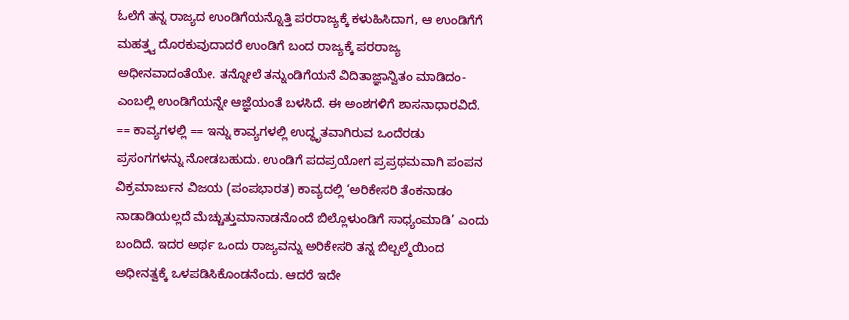ಓಲೆಗೆ ತನ್ನ ರಾಜ್ಯದ ಉಂಡಿಗೆಯನ್ನೊತ್ತಿ ಪರರಾಜ್ಯಕ್ಕೆ ಕಳುಹಿಸಿದಾಗ, ಆ ಉಂಡಿಗೆಗೆ ಮಹತ್ತ್ವ ದೊರಕುವುದಾದರೆ ಉಂಡಿಗೆ ಬಂದ ರಾಜ್ಯಕ್ಕೆ ಪರರಾಜ್ಯ ಅಧೀನವಾದಂತೆಯೇ. ತನ್ನೋಲೆ ತನ್ನುಂಡಿಗೆಯನೆ ವಿದಿತಾಜ್ಞಾನ್ವಿತಂ ಮಾಡಿದಂ-ಎಂಬಲ್ಲಿ ಉಂಡಿಗೆಯನ್ನೇ ಆಜ್ಞೆಯಂತೆ ಬಳಸಿದೆ. ಈ ಅಂಶಗಳಿಗೆ ಶಾಸನಾಧಾರವಿದೆ. == ಕಾವ್ಯಗಳಲ್ಲಿ == ಇನ್ನು ಕಾವ್ಯಗಳಲ್ಲಿ ಉದ್ಧೃತವಾಗಿರುವ ಒಂದೆರಡು ಪ್ರಸಂಗಗಳನ್ನು ನೋಡಬಹುದು. ಉಂಡಿಗೆ ಪದಪ್ರಯೋಗ ಪ್ರಪ್ರಥಮವಾಗಿ ಪಂಪನ ವಿಕ್ರಮಾರ್ಜುನ ವಿಜಯ (ಪಂಪಭಾರತ) ಕಾವ್ಯದಲ್ಲಿ ‘ಅರಿಕೇಸರಿ ತೆಂಕನಾಡಂ ನಾಡಾಡಿಯಲ್ಲದೆ ಮೆಚ್ಚುತ್ತುಮಾನಾಡನೊಂದೆ ಬಿಲ್ಲೊಳುಂಡಿಗೆ ಸಾಧ್ಯಂಮಾಡಿ’ ಎಂದು ಬಂದಿದೆ. ಇದರ ಅರ್ಥ ಒಂದು ರಾಜ್ಯವನ್ನು ಅರಿಕೇಸರಿ ತನ್ನ ಬಿಲ್ಬಲ್ಮೆಯಿಂದ ಅಧೀನತ್ವಕ್ಕೆ ಒಳಪಡಿಸಿಕೊಂಡನೆಂದು. ಆದರೆ ಇದೇ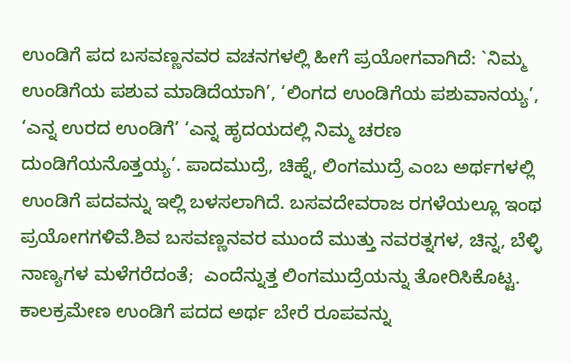ಉಂಡಿಗೆ ಪದ ಬಸವಣ್ಣನವರ ವಚನಗಳಲ್ಲಿ ಹೀಗೆ ಪ್ರಯೋಗವಾಗಿದೆ: `ನಿಮ್ಮ ಉಂಡಿಗೆಯ ಪಶುವ ಮಾಡಿದೆಯಾಗಿ’, ‘ಲಿಂಗದ ಉಂಡಿಗೆಯ ಪಶುವಾನಯ್ಯ’, ‘ಎನ್ನ ಉರದ ಉಂಡಿಗೆ’ ‘ಎನ್ನ ಹೃದಯದಲ್ಲಿ ನಿಮ್ಮ ಚರಣ ದುಂಡಿಗೆಯನೊತ್ತಯ್ಯ’. ಪಾದಮುದ್ರೆ, ಚಿಹ್ನೆ, ಲಿಂಗಮುದ್ರೆ ಎಂಬ ಅರ್ಥಗಳಲ್ಲಿ ಉಂಡಿಗೆ ಪದವನ್ನು ಇಲ್ಲಿ ಬಳಸಲಾಗಿದೆ. ಬಸವದೇವರಾಜ ರಗಳೆಯಲ್ಲೂ ಇಂಥ ಪ್ರಯೋಗಗಳಿವೆ.ಶಿವ ಬಸವಣ್ಣನವರ ಮುಂದೆ ಮುತ್ತು ನವರತ್ನಗಳ, ಚಿನ್ನ, ಬೆಳ್ಳಿ ನಾಣ್ಯಗಳ ಮಳೆಗರೆದಂತೆ;  ಎಂದೆನ್ನುತ್ತ ಲಿಂಗಮುದ್ರೆಯನ್ನು ತೋರಿಸಿಕೊಟ್ಟ. ಕಾಲಕ್ರಮೇಣ ಉಂಡಿಗೆ ಪದದ ಅರ್ಥ ಬೇರೆ ರೂಪವನ್ನು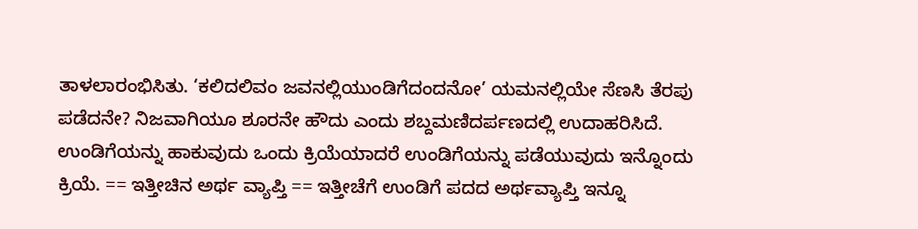ತಾಳಲಾರಂಭಿಸಿತು. ‘ಕಲಿದಲಿವಂ ಜವನಲ್ಲಿಯುಂಡಿಗೆದಂದನೋ’ ಯಮನಲ್ಲಿಯೇ ಸೆಣಸಿ ತೆರಪು ಪಡೆದನೇ? ನಿಜವಾಗಿಯೂ ಶೂರನೇ ಹೌದು ಎಂದು ಶಬ್ದಮಣಿದರ್ಪಣದಲ್ಲಿ ಉದಾಹರಿಸಿದೆ. ಉಂಡಿಗೆಯನ್ನು ಹಾಕುವುದು ಒಂದು ಕ್ರಿಯೆಯಾದರೆ ಉಂಡಿಗೆಯನ್ನು ಪಡೆಯುವುದು ಇನ್ನೊಂದು ಕ್ರಿಯೆ. == ಇತ್ತೀಚಿನ ಅರ್ಥ ವ್ಯಾಪ್ತಿ == ಇತ್ತೀಚೆಗೆ ಉಂಡಿಗೆ ಪದದ ಅರ್ಥವ್ಯಾಪ್ತಿ ಇನ್ನೂ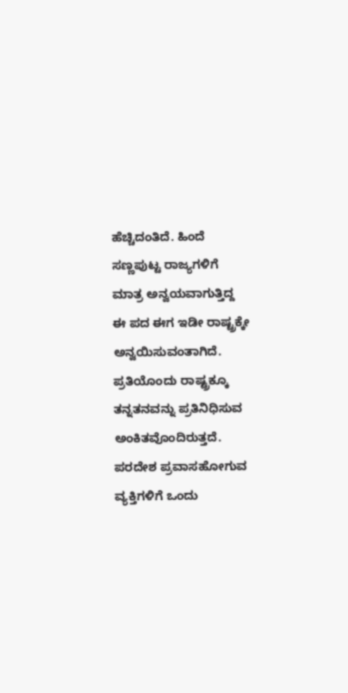ಹೆಚ್ಚಿದಂತಿದೆ. ಹಿಂದೆ ಸಣ್ಣಪುಟ್ಟ ರಾಜ್ಯಗಳಿಗೆ ಮಾತ್ರ ಅನ್ವಯವಾಗುತ್ತಿದ್ದ ಈ ಪದ ಈಗ ಇಡೀ ರಾಷ್ಟ್ರಕ್ಕೇ ಅನ್ವಯಿಸುವಂತಾಗಿದೆ. ಪ್ರತಿಯೊಂದು ರಾಷ್ಟ್ರಕ್ಕೂ ತನ್ನತನವನ್ನು ಪ್ರತಿನಿಧಿಸುವ ಅಂಕಿತವೊಂದಿರುತ್ತದೆ. ಪರದೇಶ ಪ್ರವಾಸಹೋಗುವ ವ್ಯಕ್ತಿಗಳಿಗೆ ಒಂದು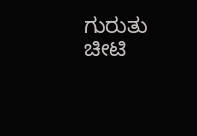ಗುರುತು ಚೀಟಿ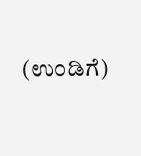(ಉಂಡಿಗೆ)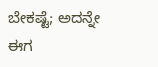ಬೇಕಷ್ಟೆ; ಅದನ್ನೇ ಈಗ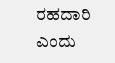ರಹದಾರಿ ಎಂದು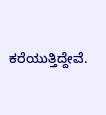ಕರೆಯುತ್ತಿದ್ದೇವೆ.